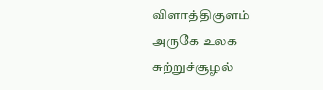விளாத்திகுளம் அருகே உலக சுற்றுச்சூழல்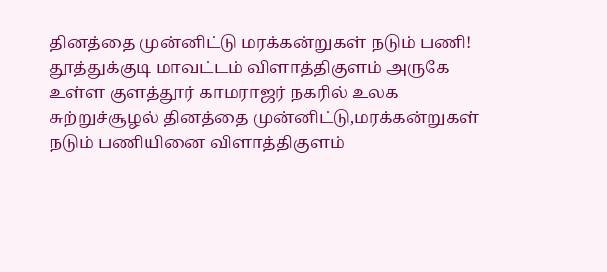தினத்தை முன்னிட்டு மரக்கன்றுகள் நடும் பணி!
தூத்துக்குடி மாவட்டம் விளாத்திகுளம் அருகே உள்ள குளத்தூர் காமராஜர் நகரில் உலக சுற்றுச்சூழல் தினத்தை முன்னிட்டு,மரக்கன்றுகள் நடும் பணியினை விளாத்திகுளம்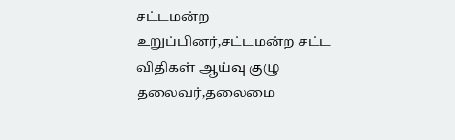சட்டமன்ற உறுப்பினர்,சட்டமன்ற சட்ட விதிகள் ஆய்வு குழு தலைவர்,தலைமை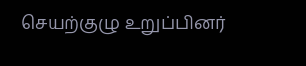செயற்குழு உறுப்பினர்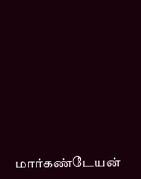மார்கண்டேயன்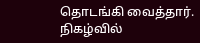தொடங்கி வைத்தார்.
நிகழ்வில்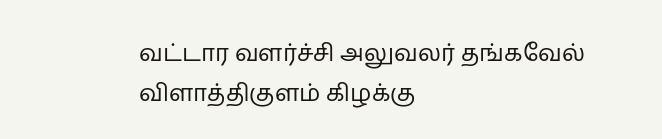வட்டார வளர்ச்சி அலுவலர் தங்கவேல் விளாத்திகுளம் கிழக்கு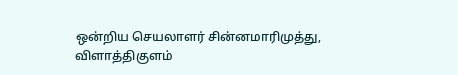ஒன்றிய செயலாளர் சின்னமாரிமுத்து, விளாத்திகுளம்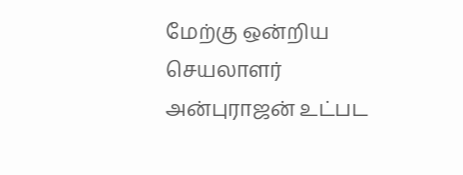மேற்கு ஒன்றிய செயலாளர் அன்புராஜன் உட்பட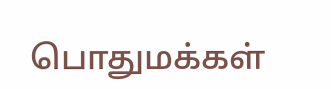பொதுமக்கள்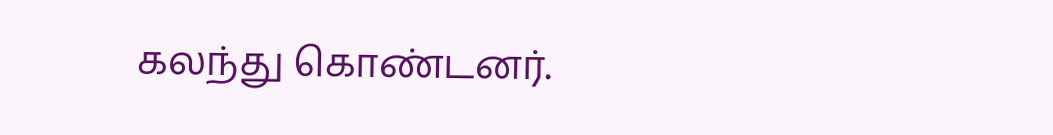கலந்து கொண்டனர்.